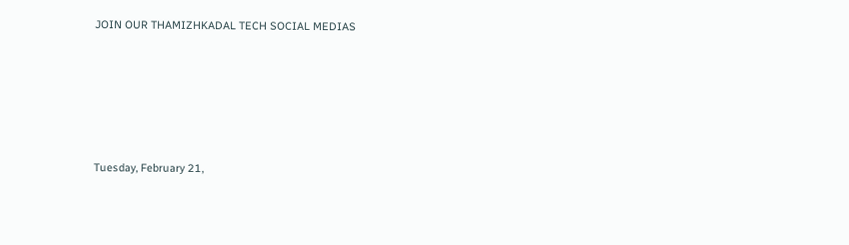JOIN OUR THAMIZHKADAL TECH SOCIAL MEDIAS





Tuesday, February 21,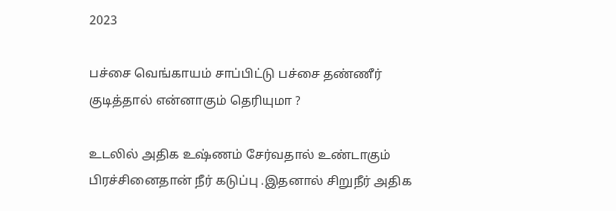2023

பச்சை வெங்காயம் சாப்பிட்டு பச்சை தண்ணீர் குடித்தால் என்னாகும் தெரியுமா ?

உடலில் அதிக உஷ்ணம் சேர்வதால் உண்டாகும் பிரச்சினைதான் நீர் கடுப்பு .இதனால் சிறுநீர் அதிக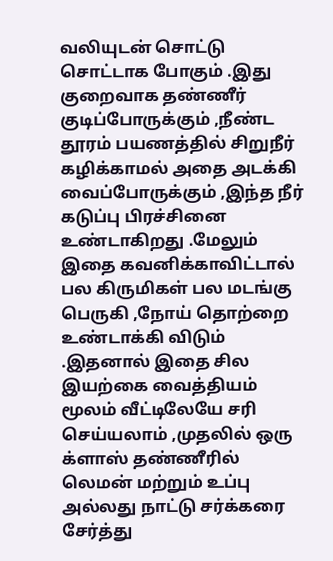வலியுடன் சொட்டு சொட்டாக போகும் .இது குறைவாக தண்ணீர் குடிப்போருக்கும் ,நீண்ட தூரம் பயணத்தில் சிறுநீர் கழிக்காமல் அதை அடக்கி வைப்போருக்கும் ,இந்த நீர் கடுப்பு பிரச்சினை உண்டாகிறது .மேலும் இதை கவனிக்காவிட்டால் பல கிருமிகள் பல மடங்கு பெருகி ,நோய் தொற்றை உண்டாக்கி விடும் .இதனால் இதை சில இயற்கை வைத்தியம் மூலம் வீட்டிலேயே சரி செய்யலாம் ,முதலில் ஒரு க்ளாஸ் தண்ணீரில் லெமன் மற்றும் உப்பு அல்லது நாட்டு சர்க்கரை சேர்த்து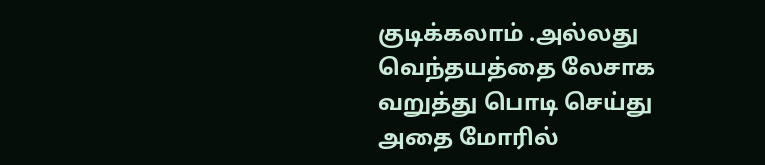குடிக்கலாம் .அல்லது வெந்தயத்தை லேசாக வறுத்து பொடி செய்து அதை மோரில்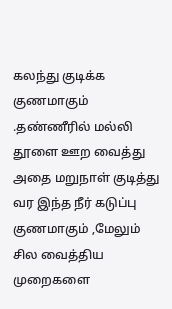கலந்து குடிக்க குணமாகும் .தண்ணீரில் மல்லி தூளை ஊற வைத்து அதை மறுநாள் குடித்து வர இந்த நீர் கடுப்பு குணமாகும் ,மேலும் சில வைத்திய முறைகளை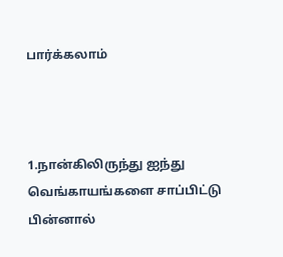பார்க்கலாம்



1.நான்கிலிருந்து ஐந்து வெங்காயங்களை சாப்பிட்டு பின்னால்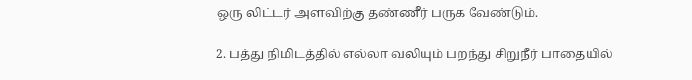ஒரு லிட்டர் அளவிற்கு தண்ணீர் பருக வேண்டும்.

2. பத்து நிமிடத்தில் எல்லா வலியும் பறந்து சிறுநீர் பாதையில்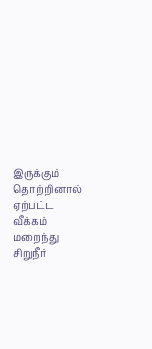இருக்கும் தொற்றினால் ஏற்பட்ட வீக்கம் மறைந்து சிறுநீர்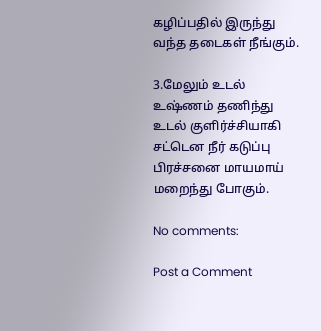கழிப்பதில் இருந்து வந்த தடைகள் நீங்கும்.

3.மேலும் உடல் உஷ்ணம் தணிந்து உடல் குளிர்ச்சியாகி சட்டென நீர் கடுப்பு பிரச்சனை மாயமாய் மறைந்து போகும்.

No comments:

Post a Comment